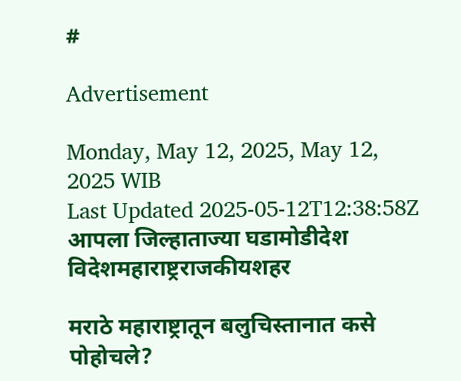#

Advertisement

Monday, May 12, 2025, May 12, 2025 WIB
Last Updated 2025-05-12T12:38:58Z
आपला जिल्हाताज्या घडामोडीदेश विदेशमहाराष्ट्रराजकीयशहर

मराठे महाराष्ट्रातून बलुचिस्तानात कसे पोहोचले?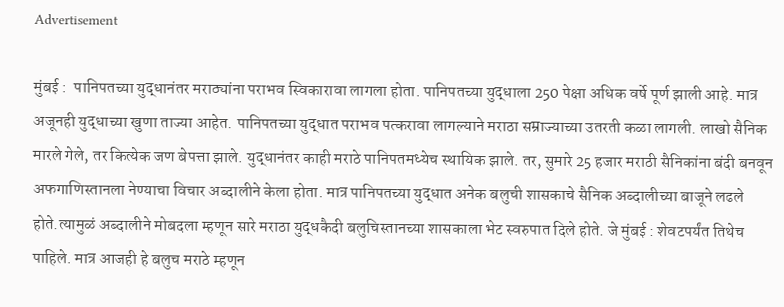Advertisement

मुंबई :  पानिपतच्या युद्धानंतर मराठ्यांना पराभव स्विकारावा लागला होता. पानिपतच्या युद्धाला 250 पेक्षा अधिक वर्षे पूर्ण झाली आहे. मात्र अजूनही युद्धाच्या खुणा ताज्या आहेत. पानिपतच्या युद्धात पराभव पत्करावा लागल्याने मराठा सम्राज्याच्या उतरती कळा लागली. लाखो सैनिक मारले गेले, तर कित्येक जण बेपत्ता झाले. युद्धानंतर काही मराठे पानिपतमध्येच स्थायिक झाले. तर, सुमारे 25 हजार मराठी सैनिकांना बंदी बनवून अफगाणिस्तानला नेण्याचा विचार अब्दालीने केला होता. मात्र पानिपतच्या युद्धात अनेक बलुची शासकाचे सैनिक अब्दालीच्या बाजूने लढले होते.त्यामुळं अब्दालीने मोबदला म्हणून सारे मराठा युद्धकैदी बलुचिस्तानच्या शासकाला भेट स्वरुपात दिले होते. जे मुंबई : शेवटपर्यंत तिथेच पाहिले. मात्र आजही हे बलुच मराठे म्हणून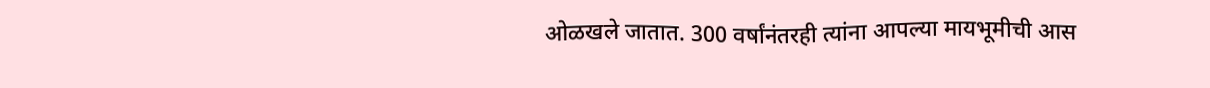ओळखले जातात. 300 वर्षांनंतरही त्यांना आपल्या मायभूमीची आस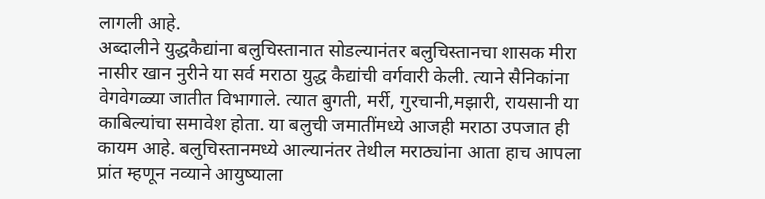लागली आहे.
अब्दालीने युद्धकैद्यांना बलुचिस्तानात सोडल्यानंतर बलुचिस्तानचा शासक मीरा नासीर खान नुरीने या सर्व मराठा युद्ध कैद्यांची वर्गवारी केली. त्याने सैनिकांना वेगवेगळ्या जातीत विभागाले. त्यात बुगती, मर्री, गुरचानी,मझारी, रायसानी या काबिल्यांचा समावेश होता. या बलुची जमातींमध्ये आजही मराठा उपजात ही कायम आहे. बलुचिस्तानमध्ये आल्यानंतर तेथील मराठ्यांना आता हाच आपला प्रांत म्हणून नव्याने आयुष्याला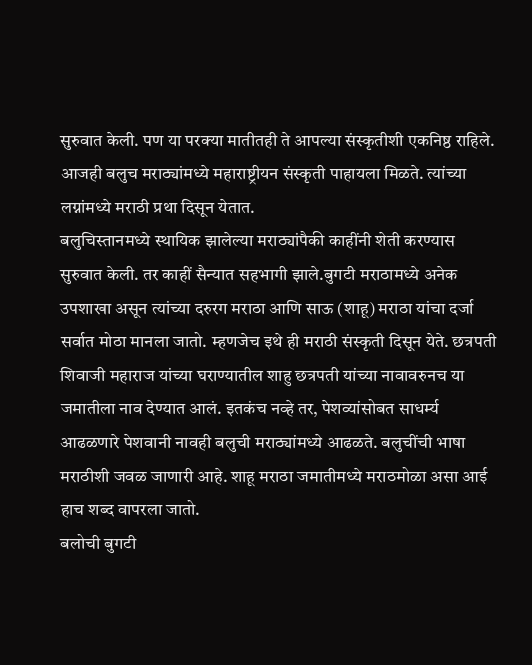सुरुवात केली. पण या परक्या मातीतही ते आपल्या संस्कृतीशी एकनिष्ठ राहिले. आजही बलुच मराठ्यांमध्ये महाराष्ट्रीयन संस्कृती पाहायला मिळते. त्यांच्या लग्नांमध्ये मराठी प्रथा दिसून येतात.
बलुचिस्तानमध्ये स्थायिक झालेल्या मराठ्यांपैकी काहींनी शेती करण्यास सुरुवात केली. तर काहीं सैन्यात सहभागी झाले.बुगटी मराठामध्ये अनेक उपशाखा असून त्यांच्या दरुरग मराठा आणि साऊ (शाहू) मराठा यांचा दर्जा सर्वात मोठा मानला जातो. म्हणजेच इथे ही मराठी संस्कृती दिसून येते. छत्रपती शिवाजी महाराज यांच्या घराण्यातील शाहु छत्रपती यांच्या नावावरुनच या जमातीला नाव देण्यात आलं. इतकंच नव्हे तर, पेशव्यांसोबत साधर्म्य आढळणारे पेशवानी नावही बलुची मराठ्यांमध्ये आढळते. बलुचींची भाषा मराठीशी जवळ जाणारी आहे. शाहू मराठा जमातीमध्ये मराठमोळा असा आई हाच शब्द वापरला जातो.
बलोची बुगटी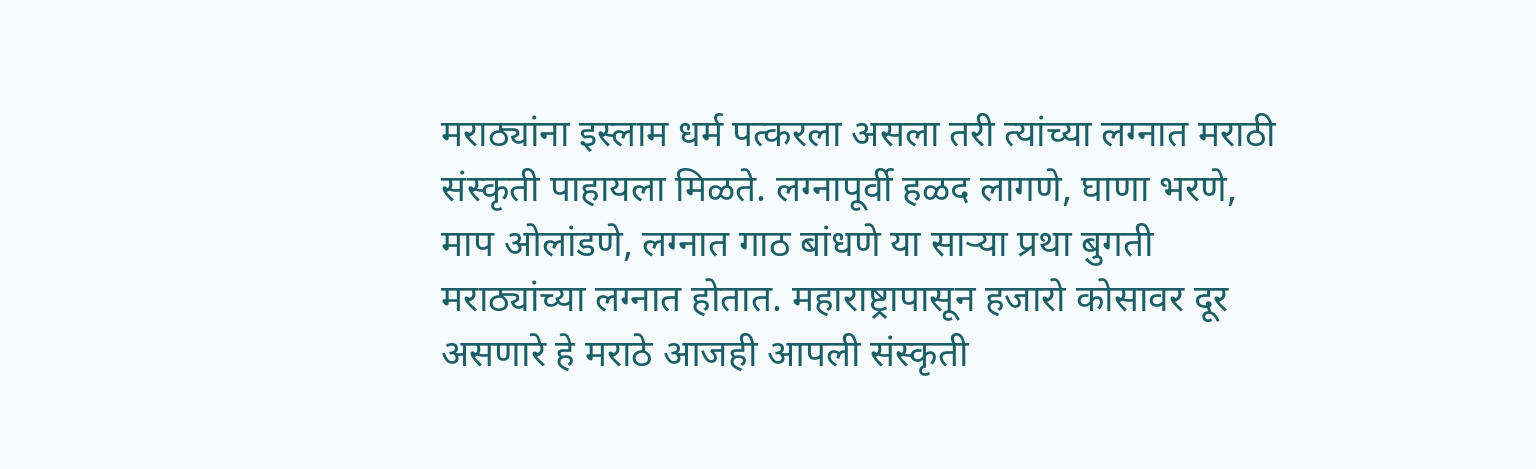मराठ्यांना इस्लाम धर्म पत्करला असला तरी त्यांच्या लग्नात मराठी संस्कृती पाहायला मिळते. लग्नापूर्वी हळद लागणे, घाणा भरणे, माप ओलांडणे, लग्नात गाठ बांधणे या साऱ्या प्रथा बुगती मराठ्यांच्या लग्नात होतात. महाराष्ट्रापासून हजारो कोसावर दूर असणारे हे मराठे आजही आपली संस्कृती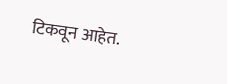टिकवून आहेत.